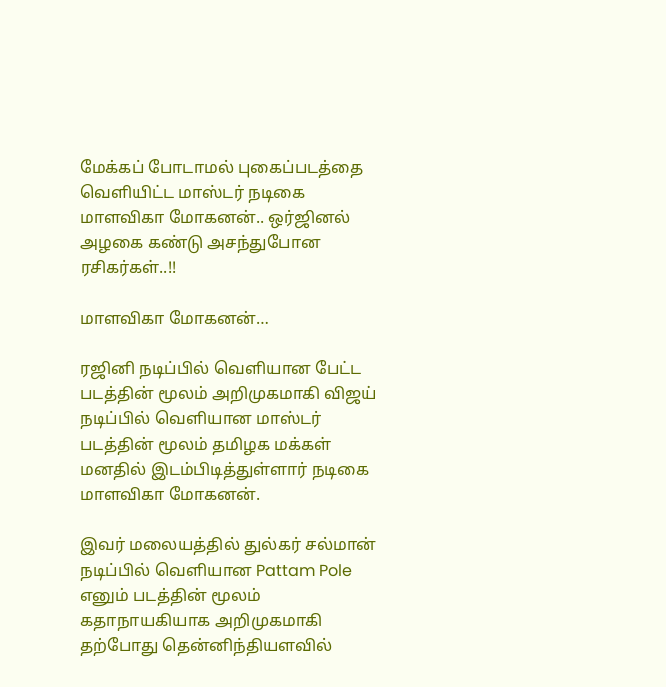மேக்கப் போடாமல் புகைப்படத்தை வெளியிட்ட மாஸ்டர் நடிகை மாளவிகா மோகனன்.. ஒர்ஜினல் அழகை கண்டு அசந்துபோன ரசிகர்கள்..!!

மாளவிகா மோகனன்…

ரஜினி நடிப்பில் வெளியான பேட்ட படத்தின் மூலம் அறிமுகமாகி விஜய் நடிப்பில் வெளியான மாஸ்டர் படத்தின் மூலம் தமிழக மக்கள் மனதில் இடம்பிடித்துள்ளார் நடிகை மாளவிகா மோகனன்.

இவர் மலையத்தில் துல்கர் சல்மான் நடிப்பில் வெளியான Pattam Pole எனும் படத்தின் மூலம் கதாநாயகியாக அறிமுகமாகி தற்போது தென்னிந்தியளவில்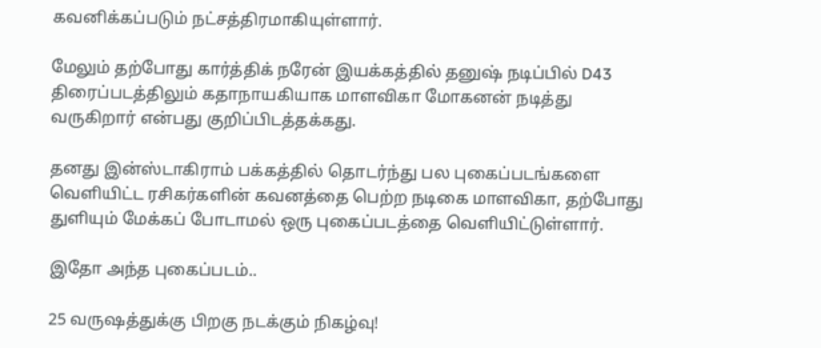கவனிக்கப்படும் நட்சத்திரமாகியுள்ளார்.

மேலும் தற்போது கார்த்திக் நரேன் இயக்கத்தில் தனுஷ் நடிப்பில் D43 திரைப்படத்திலும் கதாநாயகியாக மாளவிகா மோகனன் நடித்து வருகிறார் என்பது குறிப்பிடத்தக்கது.

தனது இன்ஸ்டாகிராம் பக்கத்தில் தொடர்ந்து பல புகைப்படங்களை வெளியிட்ட ரசிகர்களின் கவனத்தை பெற்ற நடிகை மாளவிகா, தற்போது துளியும் மேக்கப் போடாமல் ஒரு புகைப்படத்தை வெளியிட்டுள்ளார்.

இதோ அந்த புகைப்படம்..

25 வருஷத்துக்கு பிறகு நடக்கும் நிகழ்வு!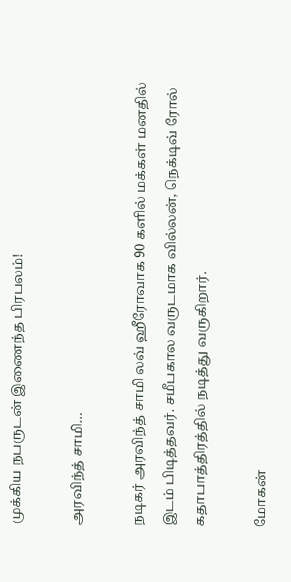முக்கிய நபருடன் இணைந்த பிரபலம்!

அரவிந்த் சாமி…

நடிகர் அரவிந்த் சாமி லவ் ஹீரோவாக 90 களில் மக்கள் மனதில் இடம் பிடித்தவர். சமீபகால வருடமாக வில்லன், நெக்டிவ் ரோல் கதாபாத்திரத்தில் நடித்து வருகிறார்.

மோகன்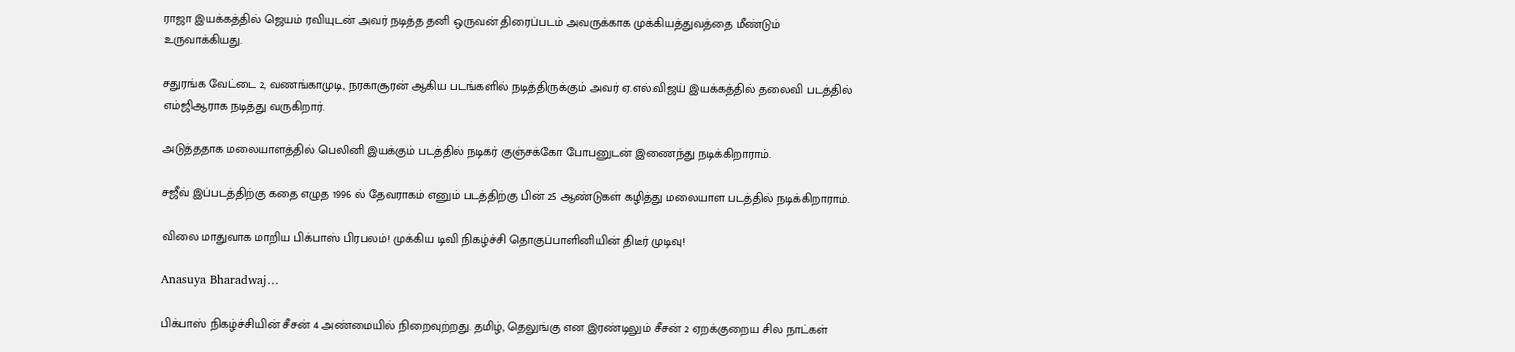ராஜா இயக்கத்தில் ஜெயம் ரவியுடன் அவர் நடித்த தனி ஒருவன் திரைப்படம் அவருக்காக முக்கியத்துவத்தை மீண்டும் உருவாக்கியது.

சதுரங்க வேட்டை 2, வணங்காமுடி, நரகாசூரன் ஆகிய படங்களில் நடித்திருக்கும் அவர் ஏ.எல்.விஜய் இயக்கத்தில் தலைவி படத்தில் எம்ஜிஆராக நடித்து வருகிறார்.

அடுத்ததாக மலையாளத்தில் பெலினி இயக்கும் படத்தில் நடிகர் குஞ்சக்கோ போபனுடன் இணைந்து நடிக்கிறாராம்.

சஜீவ் இப்படத்திற்கு கதை எழுத 1996 ல் தேவராகம் எனும் படத்திற்கு பின் 25 ஆண்டுகள் கழித்து மலையாள படத்தில் நடிக்கிறாராம்.

விலை மாதுவாக மாறிய பிக்பாஸ் பிரபலம்! முக்கிய டிவி நிகழ்ச்சி தொகுப்பாளினியின் திடீர் முடிவு!

Anasuya Bharadwaj…

பிக்பாஸ் நிகழ்ச்சியின் சீசன் 4 அண்மையில் நிறைவுற்றது. தமிழ், தெலுங்கு என இரண்டிலும் சீசன் 2 ஏறக்குறைய சில நாட்கள்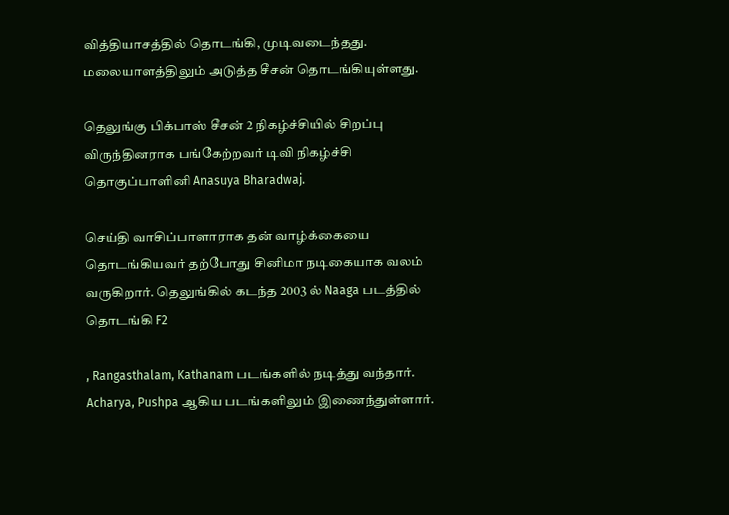வித்தியாசத்தில் தொடங்கி, முடிவடைந்தது. மலையாளத்திலும் அடுத்த சீசன் தொடங்கியுள்ளது.

தெலுங்கு பிக்பாஸ் சீசன் 2 நிகழ்ச்சியில் சிறப்பு விருந்தினராக பங்கேற்றவர் டிவி நிகழ்ச்சி தொகுப்பாளினி Anasuya Bharadwaj.

செய்தி வாசிப்பாளாராக தன் வாழ்க்கையை தொடங்கியவர் தற்போது சினிமா நடிகையாக வலம் வருகிறார். தெலுங்கில் கடந்த 2003 ல் Naaga படத்தில் தொடங்கி F2

, Rangasthalam, Kathanam படங்களில் நடித்து வந்தார். Acharya, Pushpa ஆகிய படங்களிலும் இணைந்துள்ளார்.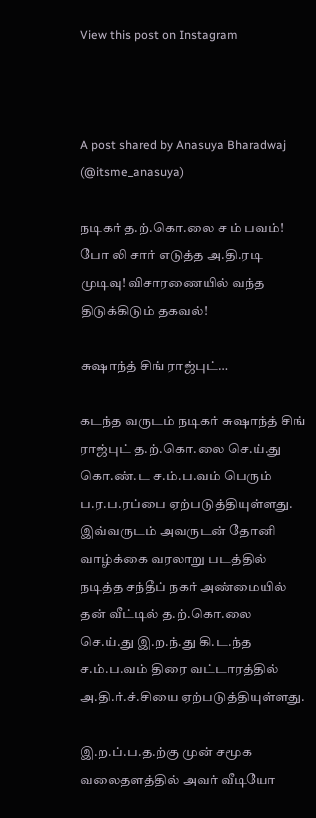View this post on Instagram



A post shared by Anasuya Bharadwaj (@itsme_anasuya)

நடிகர் த.ற்.கொ.லை ச ம் பவம்! போ லி சார் எடுத்த அ.தி.ரடி முடிவு! விசாரணையில் வந்த திடுக்கிடும் தகவல்!

சுஷாந்த் சிங் ராஜ்புட்…

கடந்த வருடம் நடிகர் சுஷாந்த் சிங் ராஜ்புட் த.ற்.கொ.லை செ.ய்.து கொ.ண்.ட ச.ம்.ப.வம் பெரும் ப.ர.ப.ரப்பை ஏற்படுத்தியுள்ளது. இவ்வருடம் அவருடன் தோனி வாழ்க்கை வரலாறு படத்தில் நடித்த சந்தீப் நகர் அண்மையில் தன் வீட்டில் த.ற்.கொ.லை செ.ய்.து இ.ற.ந்.து கி.ட.ந்த ச.ம்.ப.வம் திரை வட்டாரத்தில் அ.தி.ர்.ச்.சியை ஏற்படுத்தியுள்ளது.

இ.ற.ப்.ப.த.ற்கு முன் சமூக வலைதளத்தில் அவர் வீடியோ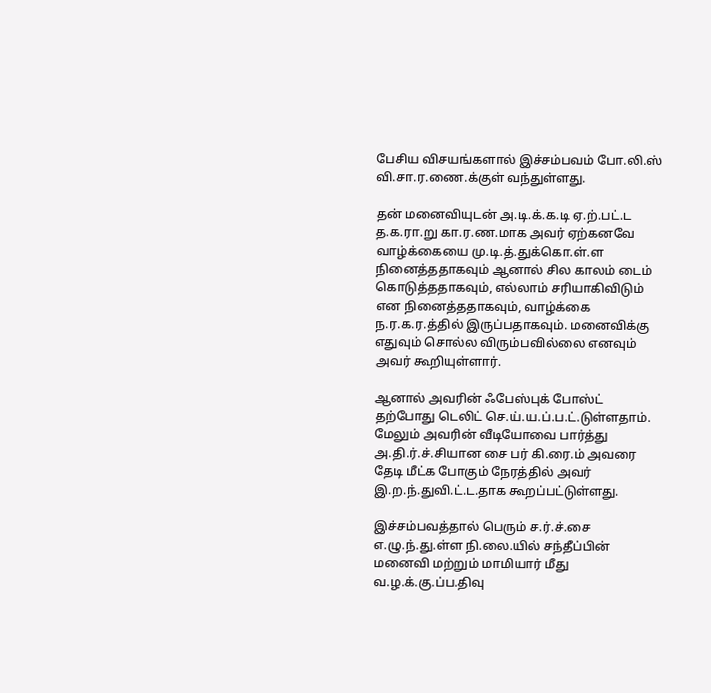பேசிய விசயங்களால் இச்சம்பவம் போ.லி.ஸ் வி.சா.ர.ணை.க்குள் வந்துள்ளது.

தன் மனைவியுடன் அ.டி.க்.க.டி ஏ.ற்.பட்.ட த.க.ரா.று கா.ர.ண.மாக அவர் ஏற்கனவே வாழ்க்கையை மு.டி.த்.துக்கொ.ள்.ள நினைத்ததாகவும் ஆனால் சில காலம் டைம் கொடுத்ததாகவும், எல்லாம் சரியாகிவிடும் என நினைத்ததாகவும், வாழ்க்கை ந.ர.க.ர.த்தில் இருப்பதாகவும். மனைவிக்கு எதுவும் சொல்ல விரும்பவில்லை எனவும் அவர் கூறியுள்ளார்.

ஆனால் அவரின் ஃபேஸ்புக் போஸ்ட் தற்போது டெலிட் செ.ய்.ய.ப்.ப.ட்.டுள்ளதாம். மேலும் அவரின் வீடியோவை பார்த்து அ.தி.ர்.ச்.சியான சை பர் கி.ரை.ம் அவரை தேடி மீட்க போகும் நேரத்தில் அவர் இ.ற.ந்.துவி.ட்.ட.தாக கூறப்பட்டுள்ளது.

இச்சம்பவத்தால் பெரும் ச.ர்.ச்.சை எ.ழு.ந்.து.ள்ள நி.லை.யில் சந்தீப்பின் மனைவி மற்றும் மாமியார் மீது வ.ழ.க்.கு.ப்ப.திவு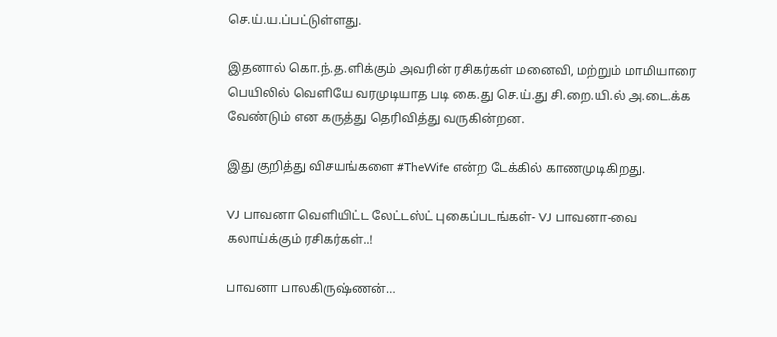செ.ய்.ய.ப்பட்டுள்ளது.

இதனால் கொ.ந்.த.ளிக்கும் அவரின் ரசிகர்கள் மனைவி, மற்றும் மாமியாரை பெயிலில் வெளியே வரமுடியாத படி கை.து செ.ய்.து சி.றை.யி.ல் அ.டை.க்க வேண்டும் என கருத்து தெரிவித்து வருகின்றன.

இது குறித்து விசயங்களை #TheWife என்ற டேக்கில் காணமுடிகிறது.

VJ பாவனா வெளியிட்ட லேட்டஸ்ட் புகைப்படங்கள்- VJ பாவனா-வை கலாய்க்கும் ரசிகர்கள்..!

பாவனா பாலகிருஷ்ணன்…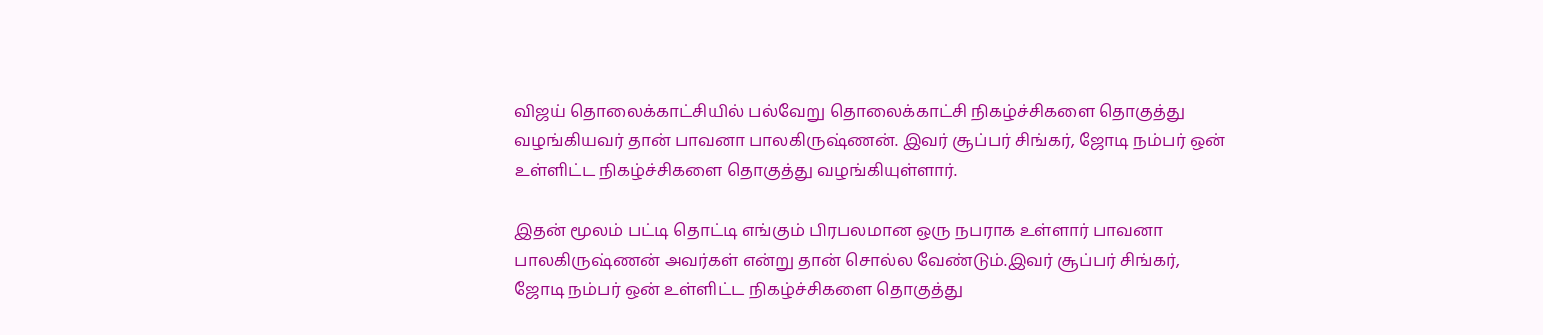விஜய் தொலைக்காட்சியில் பல்வேறு தொலைக்காட்சி நிகழ்ச்சிகளை தொகுத்து வழங்கியவர் தான் பாவனா பாலகிருஷ்ணன். இவர் சூப்பர் சிங்கர், ஜோடி நம்பர் ஒன் உள்ளிட்ட நிகழ்ச்சிகளை தொகுத்து வழங்கியுள்ளார்.

இதன் மூலம் பட்டி தொட்டி எங்கும் பிரபலமான ஒரு நபராக உள்ளார் பாவனா பாலகிருஷ்ணன் அவர்கள் என்று தான் சொல்ல வேண்டும்.இவர் சூப்பர் சிங்கர், ஜோடி நம்பர் ஒன் உள்ளிட்ட நிகழ்ச்சிகளை தொகுத்து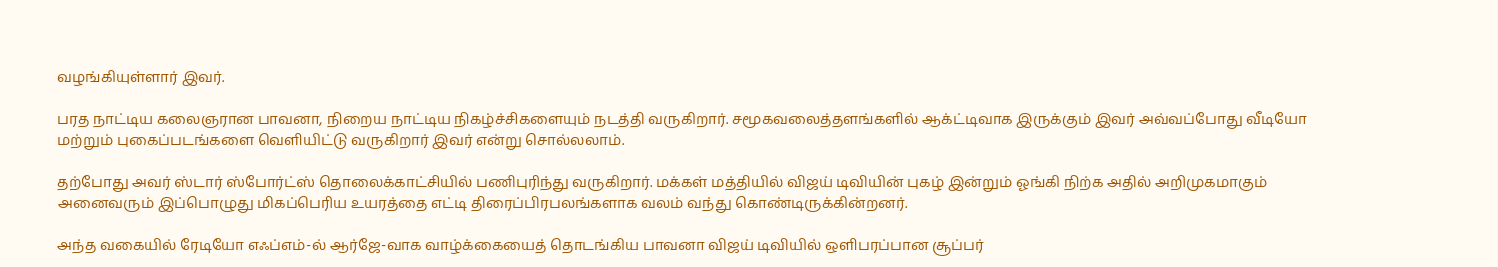வழங்கியுள்ளார் இவர்.

பரத நாட்டிய கலைஞரான பாவனா, நிறைய நாட்டிய நிகழ்ச்சிகளையும் நடத்தி வருகிறார். சமூகவலைத்தளங்களில் ஆக்ட்டிவாக இருக்கும் இவர் அவ்வப்போது வீடியோ மற்றும் புகைப்படங்களை வெளியிட்டு வருகிறார் இவர் என்று சொல்லலாம்.

தற்போது அவர் ஸ்டார் ஸ்போர்ட்ஸ் தொலைக்காட்சியில் பணிபுரிந்து வருகிறார். மக்கள் மத்தியில் விஜய் டிவியின் புகழ் இன்றும் ஓங்கி நிற்க அதில் அறிமுகமாகும் அனைவரும் இப்பொழுது மிகப்பெரிய உயரத்தை எட்டி திரைப்பிரபலங்களாக வலம் வந்து கொண்டிருக்கின்றனர்.

அந்த வகையில் ரேடியோ எஃப்எம்-ல் ஆர்ஜே-வாக வாழ்க்கையைத் தொடங்கிய பாவனா விஜய் டிவியில் ஒளிபரப்பான சூப்பர்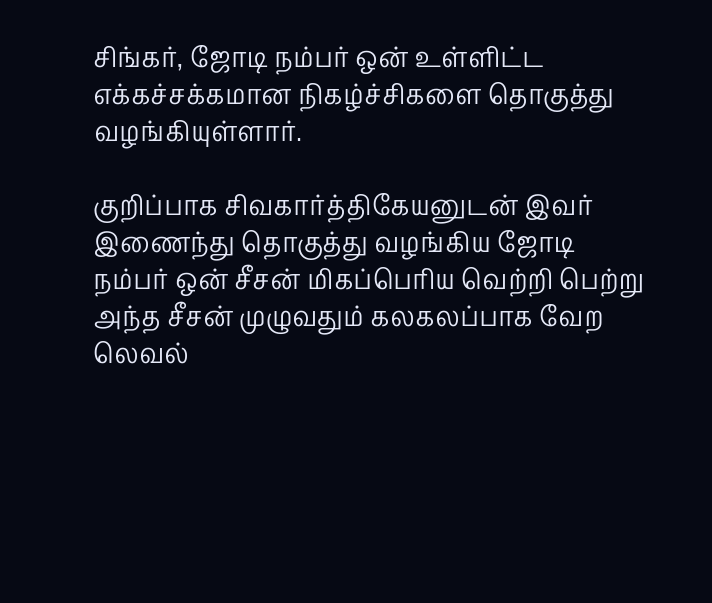சிங்கர், ஜோடி நம்பர் ஒன் உள்ளிட்ட எக்கச்சக்கமான நிகழ்ச்சிகளை தொகுத்து வழங்கியுள்ளார்.

குறிப்பாக சிவகார்த்திகேயனுடன் இவர் இணைந்து தொகுத்து வழங்கிய ஜோடி நம்பர் ஒன் சீசன் மிகப்பெரிய வெற்றி பெற்று அந்த சீசன் முழுவதும் கலகலப்பாக வேற லெவல்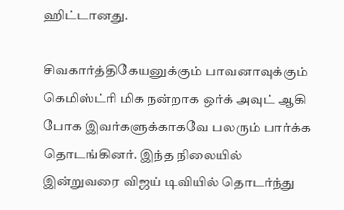ஹிட்டானது.

சிவகார்த்திகேயனுக்கும் பாவனாவுக்கும் கெமிஸ்ட்ரி மிக நன்றாக ஒர்க் அவுட் ஆகி போக இவர்களுக்காகவே பலரும் பார்க்க தொடங்கினர். இந்த நிலையில் இன்றுவரை விஜய் டிவியில் தொடர்ந்து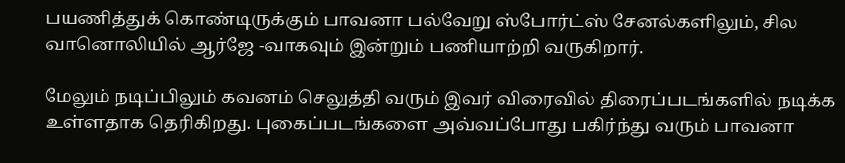பயணித்துக் கொண்டிருக்கும் பாவனா பல்வேறு ஸ்போர்ட்ஸ் சேனல்களிலும், சில வானொலியில் ஆர்ஜே -வாகவும் இன்றும் பணியாற்றி வருகிறார்.

மேலும் நடிப்பிலும் கவனம் செலுத்தி வரும் இவர் விரைவில் திரைப்படங்களில் நடிக்க உள்ளதாக தெரிகிறது. புகைப்படங்களை அவ்வப்போது பகிர்ந்து வரும் பாவனா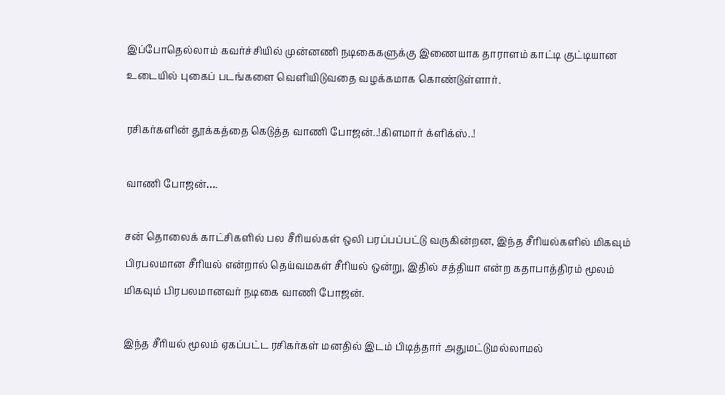இப்போதெல்லாம் கவர்ச்சியில் முன்னணி நடிகைகளுக்கு இணையாக தாராளம் காட்டி குட்டியான உடையில் புகைப் படங்களை வெளியிடுவதை வழக்கமாக கொண்டுள்ளார்.

ரசிகர்களின் தூக்கத்தை கெடுத்த வாணி போஜன்..!கிளமார் க்ளிக்ஸ்..!

வாணி போஜன்….

சன் தொலைக் காட்சிகளில் பல சீரியல்கள் ஒலி பரப்பப்பட்டு வருகின்றன, இந்த சீரியல்களில் மிகவும் பிரபலமான சீரியல் என்றால் தெய்வமகள் சீரியல் ஒன்று, இதில் சத்தியா என்ற கதாபாத்திரம் மூலம் மிகவும் பிரபலமானவர் நடிகை வாணி போஜன்.

இந்த சீரியல் மூலம் ஏகப்பட்ட ரசிகர்கள் மனதில் இடம் பிடித்தார் அதுமட்டுமல்லாமல்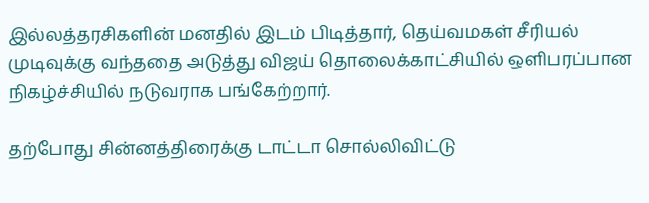இல்லத்தரசிகளின் மனதில் இடம் பிடித்தார், தெய்வமகள் சீரியல் முடிவுக்கு வந்ததை அடுத்து விஜய் தொலைக்காட்சியில் ஒளிபரப்பான நிகழ்ச்சியில் நடுவராக பங்கேற்றார்.

தற்போது சின்னத்திரைக்கு டாட்டா சொல்லிவிட்டு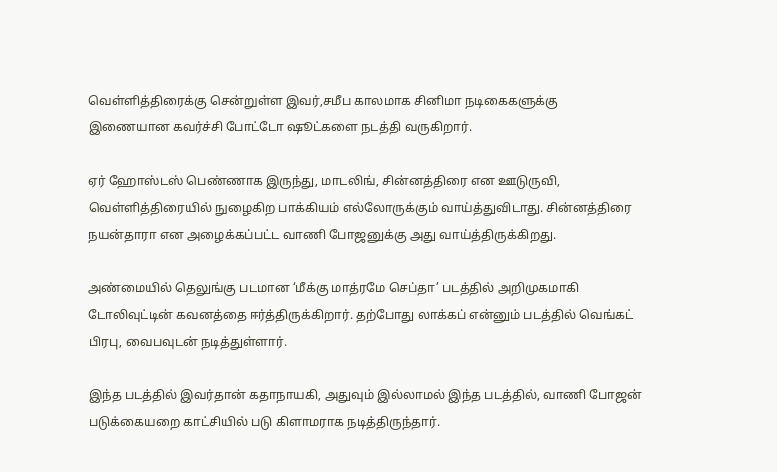வெள்ளித்திரைக்கு சென்றுள்ள இவர்,சமீப காலமாக சினிமா நடிகைகளுக்கு இணையான கவர்ச்சி போட்டோ ஷூட்களை நடத்தி வருகிறார்.

ஏர் ஹோஸ்டஸ் பெண்ணாக இருந்து, மாடலிங், சின்னத்திரை என ஊடுருவி, வெள்ளித்திரையில் நுழைகிற பாக்கியம் எல்லோருக்கும் வாய்த்துவிடாது. சின்னத்திரை நயன்தாரா என அழைக்கப்பட்ட வாணி போஜனுக்கு அது வாய்த்திருக்கிறது.

அண்மையில் தெலுங்கு படமான ‘மீக்கு மாத்ரமே செப்தா’ படத்தில் அறிமுகமாகி டோலிவுட்டின் கவனத்தை ஈர்த்திருக்கிறார். தற்போது லாக்கப் என்னும் படத்தில் வெங்கட் பிரபு, வைபவுடன் நடித்துள்ளார்.

இந்த படத்தில் இவர்தான் கதாநாயகி, அதுவும் இல்லாமல் இந்த படத்தில், வாணி போஜன் படுக்கையறை காட்சியில் படு கிளாமராக நடித்திருந்தார்.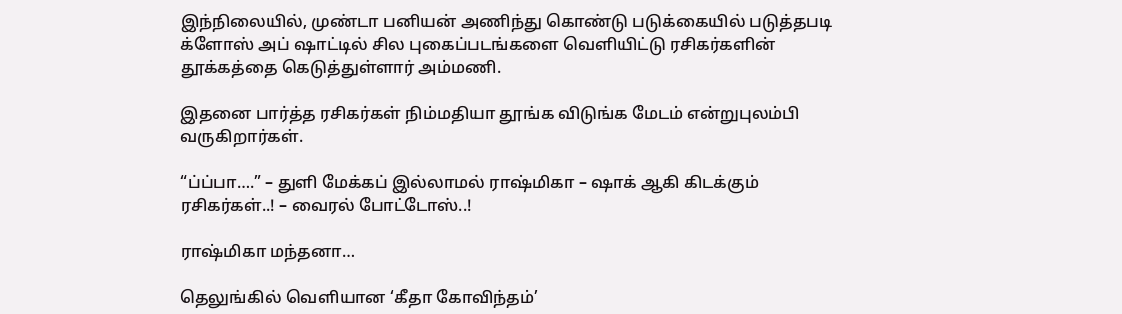இந்நிலையில், முண்டா பனியன் அணிந்து கொண்டு படுக்கையில் படுத்தபடி க்ளோஸ் அப் ஷாட்டில் சில புகைப்படங்களை வெளியிட்டு ரசிகர்களின் தூக்கத்தை கெடுத்துள்ளார் அம்மணி.

இதனை பார்த்த ரசிகர்கள் நிம்மதியா தூங்க விடுங்க மேடம் என்றுபுலம்பி வருகிறார்கள்.

“ப்ப்பா….” – துளி மேக்கப் இல்லாமல் ராஷ்மிகா – ஷாக் ஆகி கிடக்கும் ரசிகர்கள்..! – வைரல் போட்டோஸ்..!

ராஷ்மிகா மந்தனா…

தெலுங்கில் வெளியான ‘கீதா கோவிந்தம்’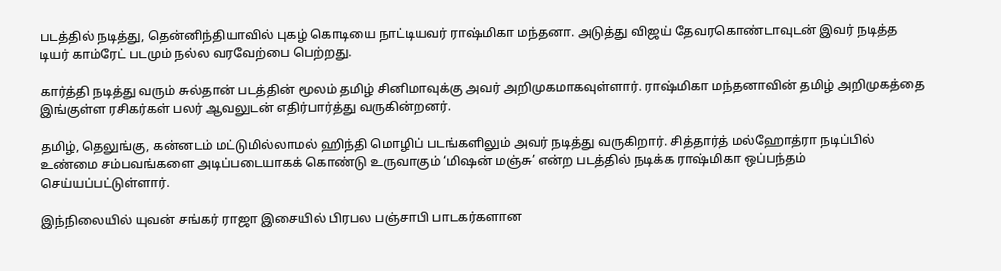படத்தில் நடித்து, தென்னிந்தியாவில் புகழ் கொடியை நாட்டியவர் ராஷ்மிகா மந்தனா. அடுத்து விஜய் தேவரகொண்டாவுடன் இவர் நடித்த டியர் காம்ரேட் படமும் நல்ல வரவேற்பை பெற்றது.

கார்த்தி நடித்து வரும் சுல்தான் படத்தின் மூலம் தமிழ் சினிமாவுக்கு அவர் அறிமுகமாகவுள்ளார். ராஷ்மிகா மந்தனாவின் தமிழ் அறிமுகத்தை இங்குள்ள ரசிகர்கள் பலர் ஆவலுடன் எதிர்பார்த்து வருகின்றனர்.

தமிழ், தெலுங்கு, கன்னடம் மட்டுமில்லாமல் ஹிந்தி மொழிப் படங்களிலும் அவர் நடித்து வருகிறார். சித்தார்த் மல்ஹோத்ரா நடிப்பில் உண்மை சம்பவங்களை அடிப்படையாகக் கொண்டு உருவாகும் ‘மிஷன் மஞ்சு’ என்ற படத்தில் நடிக்க ராஷ்மிகா ஒப்பந்தம் செய்யப்பட்டுள்ளார்.

இந்நிலையில் யுவன் சங்கர் ராஜா இசையில் பிரபல பஞ்சாபி பாடகர்களான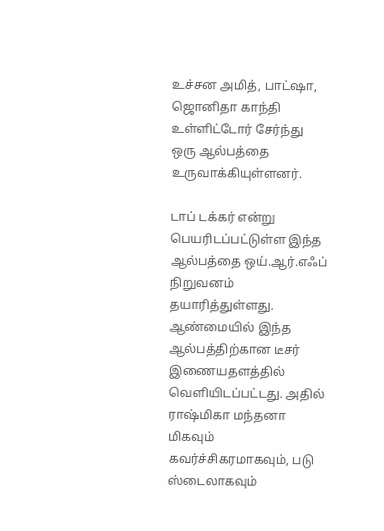உச்சன அமித், பாட்ஷா, ஜொனிதா காந்தி உள்ளிட்டோர் சேர்ந்து ஒரு ஆல்பத்தை உருவாக்கியுள்ளனர்.

டாப் டக்கர் என்று பெயரிடப்பட்டுள்ள இந்த ஆல்பத்தை ஒய்.ஆர்.எஃப் நிறுவனம் தயாரித்துள்ளது. ஆண்மையில் இந்த ஆல்பத்திற்கான டீசர் இணையதளத்தில் வெளியிடப்பட்டது. அதில் ராஷ்மிகா மந்தனா மிகவும் கவர்ச்சிகரமாகவும், படு ஸ்டைலாகவும்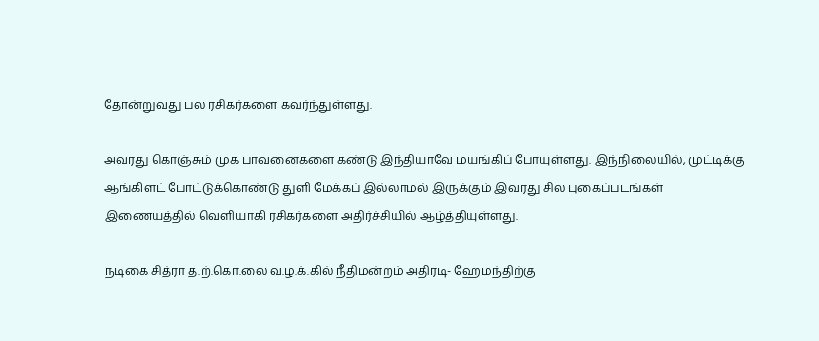தோன்றுவது பல ரசிகர்களை கவர்ந்துள்ளது.

அவரது கொஞ்சும் முக பாவனைகளை கண்டு இந்தியாவே மயங்கிப் போயுள்ளது. இந்நிலையில், முட்டிக்கு ஆங்கிளட் போட்டுக்கொண்டு துளி மேக்கப் இல்லாமல் இருக்கும் இவரது சில புகைப்படங்கள் இணையத்தில் வெளியாகி ரசிகர்களை அதிர்ச்சியில் ஆழ்த்தியுள்ளது.

நடிகை சித்ரா த.ற்.கொ.லை வ.ழ.க்.கில் நீதிமன்றம் அதிரடி- ஹேமந்திற்கு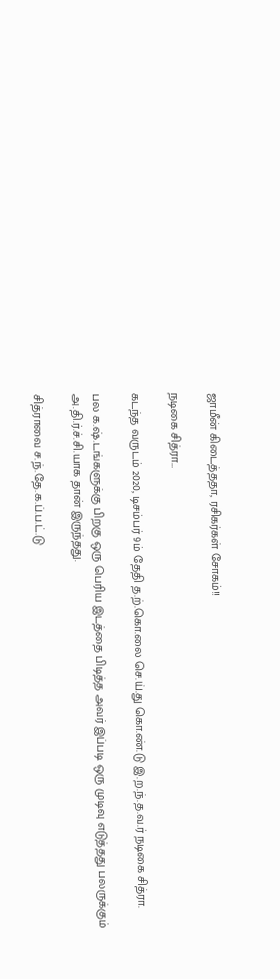ஜாமீன் கிடைத்ததா, ரசிகர்கள் சோகம்!!

நடிகை சித்ரா…

கடந்த வருடம் 2020, டிசம்பர் 9ம் தேதி த.ற்.கொ.லை செ.ய்.து கொ.ண்.டு இ.ற.ந்.த.வ.ர் நடிகை சித்ரா.

பல க.ஷ்.டங்களுக்கு பிறகு ஒரு பெரிய இடத்தை பிடித்த அவர் இப்படி ஒரு முடிவு எடுத்தது பலருக்கும் அ.தி.ர்.ச்.சி.யாக தான் இருந்தது.

சித்ராவை ச.ந்.தே.க.ப்.ப.ட்.டு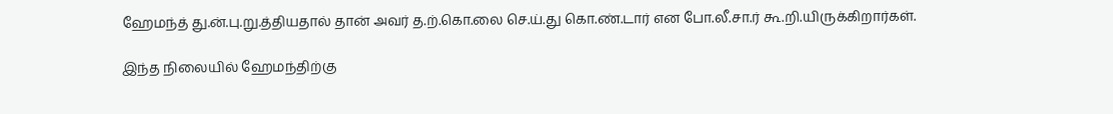ஹேமந்த் து.ன்.பு.று.த்தியதால் தான் அவர் த.ற்.கொ.லை செ.ய்.து கொ.ண்.டார் என போ.லீ.சா.ர் கூ.றி.யிருக்கிறார்கள்.

இந்த நிலையில் ஹேமந்திற்கு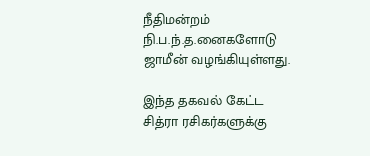நீதிமன்றம் நி.ப.ந்.த.னைகளோடு ஜாமீன் வழங்கியுள்ளது.

இந்த தகவல் கேட்ட சித்ரா ரசிகர்களுக்கு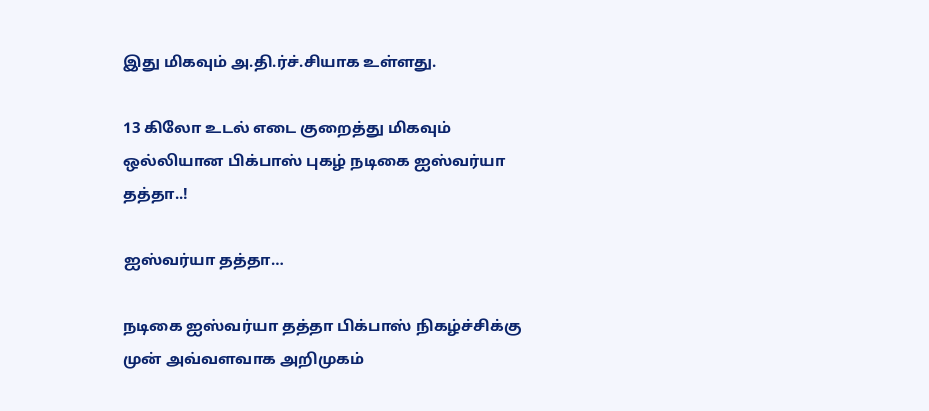இது மிகவும் அ.தி.ர்ச்.சியாக உள்ளது.

13 கிலோ உடல் எடை குறைத்து மிகவும் ஒல்லியான பிக்பாஸ் புகழ் நடிகை ஐஸ்வர்யா தத்தா..!

ஐஸ்வர்யா தத்தா…

நடிகை ஐஸ்வர்யா தத்தா பிக்பாஸ் நிகழ்ச்சிக்கு முன் அவ்வளவாக அறிமுகம்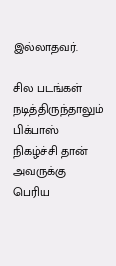இல்லாதவர்.

சில படங்கள் நடித்திருந்தாலும் பிக்பாஸ் நிகழ்ச்சி தான் அவருக்கு பெரிய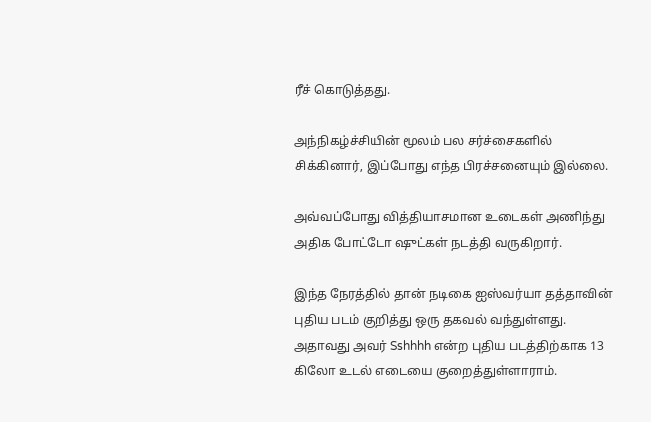ரீச் கொடுத்தது.

அந்நிகழ்ச்சியின் மூலம் பல சர்ச்சைகளில் சிக்கினார், இப்போது எந்த பிரச்சனையும் இல்லை.

அவ்வப்போது வித்தியாசமான உடைகள் அணிந்து அதிக போட்டோ ஷுட்கள் நடத்தி வருகிறார்.

இந்த நேரத்தில் தான் நடிகை ஐஸ்வர்யா தத்தாவின் புதிய படம் குறித்து ஒரு தகவல் வந்துள்ளது. அதாவது அவர் Sshhhh என்ற புதிய படத்திற்காக 13 கிலோ உடல் எடையை குறைத்துள்ளாராம்.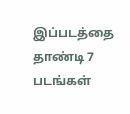இப்படத்தை தாண்டி 7 படங்கள்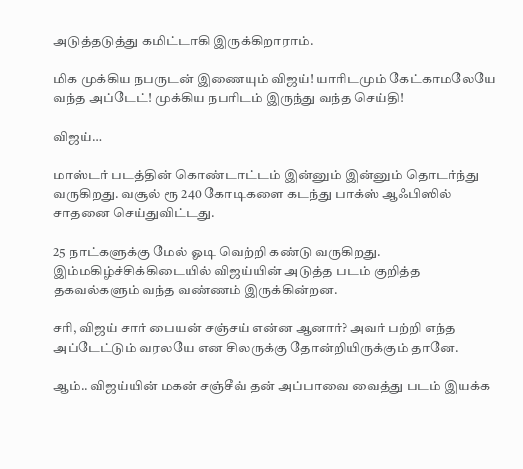அடுத்தடுத்து கமிட்டாகி இருக்கிறாராம்.

மிக முக்கிய நபருடன் இணையும் விஜய்! யாரிடமும் கேட்காமலேயே வந்த அப்டேட்! முக்கிய நபரிடம் இருந்து வந்த செய்தி!

விஜய்…

மாஸ்டர் படத்தின் கொண்டாட்டம் இன்னும் இன்னும் தொடர்ந்து வருகிறது. வசூல் ரூ 240 கோடிகளை கடந்து பாக்ஸ் ஆஃபிஸில் சாதனை செய்துவிட்டது.

25 நாட்களுக்கு மேல் ஓடி வெற்றி கண்டு வருகிறது. இம்மகிழ்ச்சிக்கிடையில் விஜய்யின் அடுத்த படம் குறித்த தகவல்களும் வந்த வண்ணம் இருக்கின்றன.

சரி, விஜய் சார் பையன் சஞ்சய் என்ன ஆனார்? அவர் பற்றி எந்த அப்டேட்டும் வரலயே என சிலருக்கு தோன்றியிருக்கும் தானே.

ஆம்.. விஜய்யின் மகன் சஞ்சீவ் தன் அப்பாவை வைத்து படம் இயக்க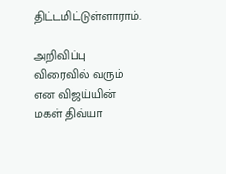திட்டமிட்டுள்ளாராம்.

அறிவிப்பு விரைவில் வரும் என விஜய்யின் மகள் திவ்யா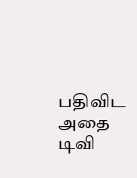பதிவிட அதை டிவி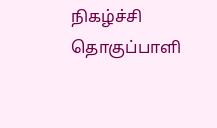நிகழ்ச்சி தொகுப்பாளி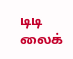டிடி லைக்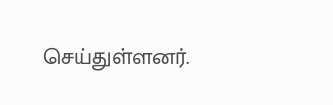செய்துள்ளனர்.